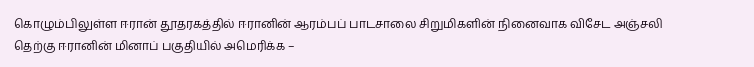கொழும்பிலுள்ள ஈரான் தூதரகத்தில் ஈரானின் ஆரம்பப் பாடசாலை சிறுமிகளின் நினைவாக விசேட அஞ்சலி
தெற்கு ஈரானின் மினாப் பகுதியில் அமெரிக்க –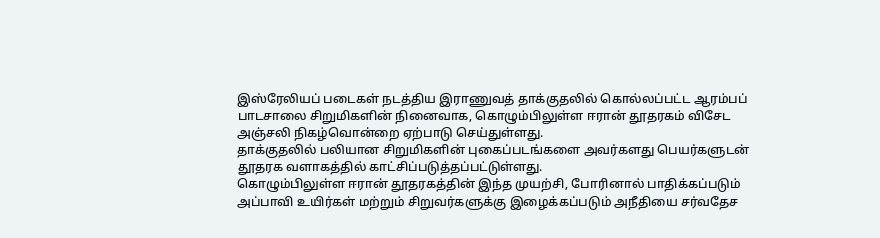இஸ்ரேலியப் படைகள் நடத்திய இராணுவத் தாக்குதலில் கொல்லப்பட்ட ஆரம்பப் பாடசாலை சிறுமிகளின் நினைவாக, கொழும்பிலுள்ள ஈரான் தூதரகம் விசேட அஞ்சலி நிகழ்வொன்றை ஏற்பாடு செய்துள்ளது.
தாக்குதலில் பலியான சிறுமிகளின் புகைப்படங்களை அவர்களது பெயர்களுடன் தூதரக வளாகத்தில் காட்சிப்படுத்தப்பட்டுள்ளது.
கொழும்பிலுள்ள ஈரான் தூதரகத்தின் இந்த முயற்சி, போரினால் பாதிக்கப்படும் அப்பாவி உயிர்கள் மற்றும் சிறுவர்களுக்கு இழைக்கப்படும் அநீதியை சர்வதேச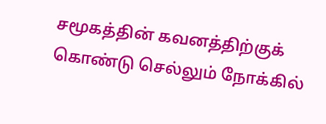சமூகத்தின் கவனத்திற்குக் கொண்டு செல்லும் நோக்கில்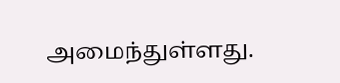அமைந்துள்ளது.